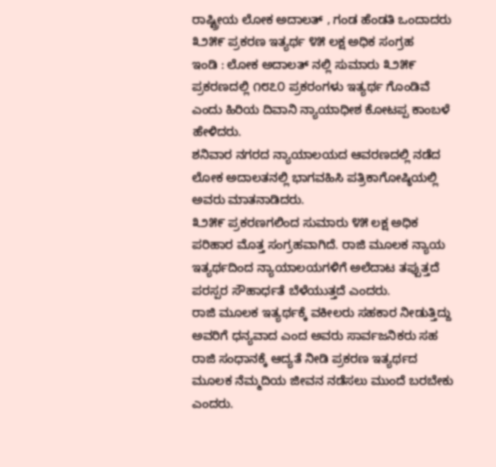ರಾಷ್ಟ್ರೀಯ ಲೋಕ ಅದಾಲತ್ , ಗಂಡ ಹೆಂಡತಿ ಒಂದಾದರು
೩೨೫೯ ಪ್ರಕರಣ ಇತ್ಯರ್ಥ ೪೫ ಲಕ್ಷ ಅಧಿಕ ಸಂಗ್ರಹ
ಇಂಡಿ : ಲೋಕ ಅದಾಲತ್ ನಲ್ಲಿ ಸುಮಾರು ೩೨೫೯ ಪ್ರಕರಣದಲ್ಲಿ ೧೮೭೦ ಪ್ರಕರಂಗಳು ಇತ್ಯರ್ಥ ಗೊಂಡಿವೆ ಎಂದು ಹಿರಿಯ ದಿವಾನಿ ನ್ಯಾಯಾಧೀಶ ಕೋಟಪ್ಪ ಕಾಂಬಳೆ ಹೇಳಿದರು.
ಶನಿವಾರ ನಗರದ ನ್ಯಾಯಾಲಯದ ಆವರಣದಲ್ಲಿ ನಡೆದ ಲೋಕ ಅದಾಲತನಲ್ಲಿ ಭಾಗವಹಿಸಿ ಪತ್ರಿಕಾಗೋಷ್ಠಿಯಲ್ಲಿ ಅವರು ಮಾತನಾಡಿದರು.
೩೨೫೯ ಪ್ರಕರಣಗಲಿಂದ ಸುಮಾರು ೪೫ ಲಕ್ಷ ಅಧಿಕ ಪರಿಹಾರ ಮೊತ್ತ ಸಂಗ್ರಹವಾಗಿದೆ. ರಾಜಿ ಮೂಲಕ ನ್ಯಾಯ ಇತ್ಯರ್ಥದಿಂದ ನ್ಯಾಯಾಲಯಗಳಿಗೆ ಅಲೆದಾಟ ತಪ್ಪುತ್ತದೆ ಪರಸ್ಪರ ಸೌಹಾರ್ಧತೆ ಬೆಳೆಯುತ್ತದೆ ಎಂದರು.
ರಾಜಿ ಮೂಲಕ ಇತ್ಯರ್ಥಕ್ಕೆ ವಕೀಲರು ಸಹಕಾರ ನೀಡುತ್ತಿದ್ದು ಅವರಿಗೆ ಧನ್ಯವಾದ ಎಂದ ಅವರು ಸಾರ್ವಜನಿಕರು ಸಹ ರಾಜಿ ಸಂಧಾನಕ್ಕೆ ಆದ್ಯತೆ ನೀಡಿ ಪ್ರಕರಣ ಇತ್ಯರ್ಥದ ಮೂಲಕ ನೆಮ್ಮದಿಯ ಜೀವನ ನಡೆಸಲು ಮುಂದೆ ಬರಬೇಕು ಎಂದರು.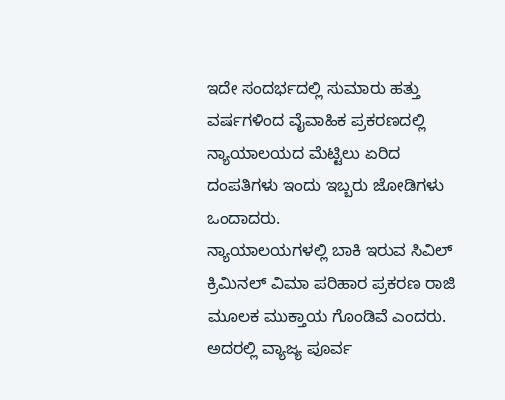ಇದೇ ಸಂದರ್ಭದಲ್ಲಿ ಸುಮಾರು ಹತ್ತು ವರ್ಷಗಳಿಂದ ವೈವಾಹಿಕ ಪ್ರಕರಣದಲ್ಲಿ ನ್ಯಾಯಾಲಯದ ಮೆಟ್ಟಿಲು ಏರಿದ ದಂಪತಿಗಳು ಇಂದು ಇಬ್ಬರು ಜೋಡಿಗಳು ಒಂದಾದರು.
ನ್ಯಾಯಾಲಯಗಳಲ್ಲಿ ಬಾಕಿ ಇರುವ ಸಿವಿಲ್ ಕ್ರಿಮಿನಲ್ ವಿಮಾ ಪರಿಹಾರ ಪ್ರಕರಣ ರಾಜಿ ಮೂಲಕ ಮುಕ್ತಾಯ ಗೊಂಡಿವೆ ಎಂದರು.
ಅದರಲ್ಲಿ ವ್ಯಾಜ್ಯ ಪೂರ್ವ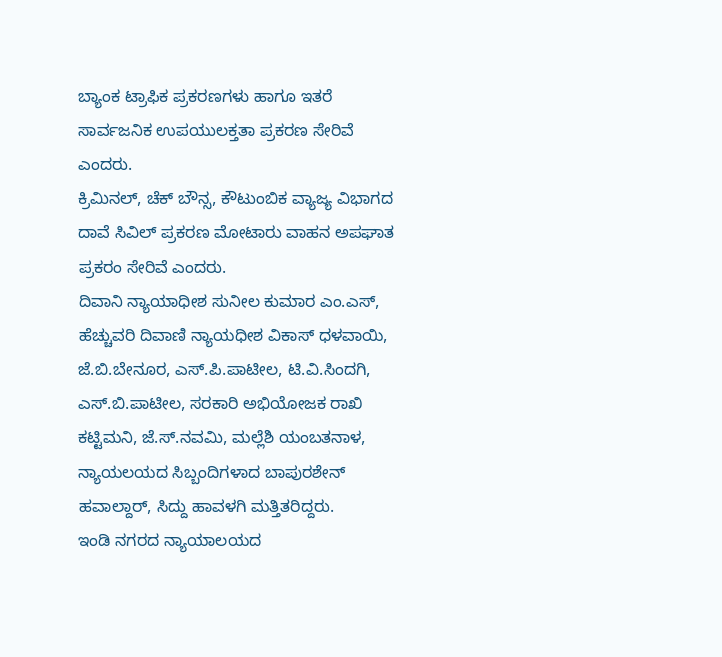ಬ್ಯಾಂಕ ಟ್ರಾಫಿಕ ಪ್ರಕರಣಗಳು ಹಾಗೂ ಇತರೆ ಸಾರ್ವಜನಿಕ ಉಪಯುಲಕ್ತತಾ ಪ್ರಕರಣ ಸೇರಿವೆ ಎಂದರು.
ಕ್ರಿಮಿನಲ್, ಚೆಕ್ ಬೌನ್ಸ, ಕೌಟುಂಬಿಕ ವ್ಯಾಜ್ಯ ವಿಭಾಗದ ದಾವೆ ಸಿವಿಲ್ ಪ್ರಕರಣ ಮೋಟಾರು ವಾಹನ ಅಪಘಾತ ಪ್ರಕರಂ ಸೇರಿವೆ ಎಂದರು.
ದಿವಾನಿ ನ್ಯಾಯಾಧೀಶ ಸುನೀಲ ಕುಮಾರ ಎಂ.ಎಸ್, ಹೆಚ್ಚುವರಿ ದಿವಾಣಿ ನ್ಯಾಯಧೀಶ ವಿಕಾಸ್ ಧಳವಾಯಿ, ಜೆ.ಬಿ.ಬೇನೂರ, ಎಸ್.ಪಿ.ಪಾಟೀಲ, ಟಿ.ವಿ.ಸಿಂದಗಿ, ಎಸ್.ಬಿ.ಪಾಟೀಲ, ಸರಕಾರಿ ಅಭಿಯೋಜಕ ರಾಖಿ ಕಟ್ಟಿಮನಿ, ಜೆ.ಸ್.ನವಮಿ, ಮಲ್ಲೆಶಿ ಯಂಬತನಾಳ, ನ್ಯಾಯಲಯದ ಸಿಬ್ಬಂದಿಗಳಾದ ಬಾಪುರಶೇನ್ ಹವಾಲ್ದಾರ್, ಸಿದ್ದು ಹಾವಳಗಿ ಮತ್ತಿತರಿದ್ದರು.
ಇಂಡಿ ನಗರದ ನ್ಯಾಯಾಲಯದ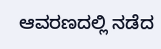ಆವರಣದಲ್ಲಿ ನಡೆದ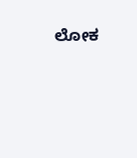ಲೋಕ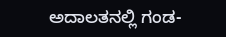ಅದಾಲತನಲ್ಲಿ ಗಂಡ-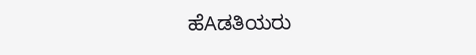ಹೆAಡತಿಯರು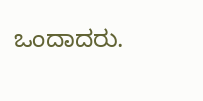ಒಂದಾದರು.